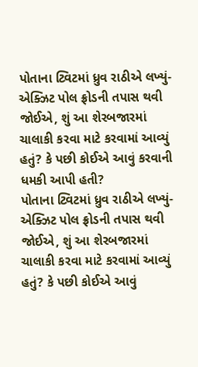પોતાના ટ્વિટમાં ધ્રુવ રાઠીએ લખ્યું- એક્ઝિટ પોલ ફ્રોડની તપાસ થવી જોઈએ, શું આ શેરબજારમાં ચાલાકી કરવા માટે કરવામાં આવ્યું હતું? કે પછી કોઈએ આવું કરવાની ધમકી આપી હતી?
પોતાના ટ્વિટમાં ધ્રુવ રાઠીએ લખ્યું- એક્ઝિટ પોલ ફ્રોડની તપાસ થવી જોઈએ, શું આ શેરબજારમાં ચાલાકી કરવા માટે કરવામાં આવ્યું હતું? કે પછી કોઈએ આવું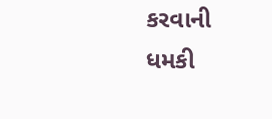કરવાની ધમકી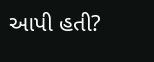આપી હતી?